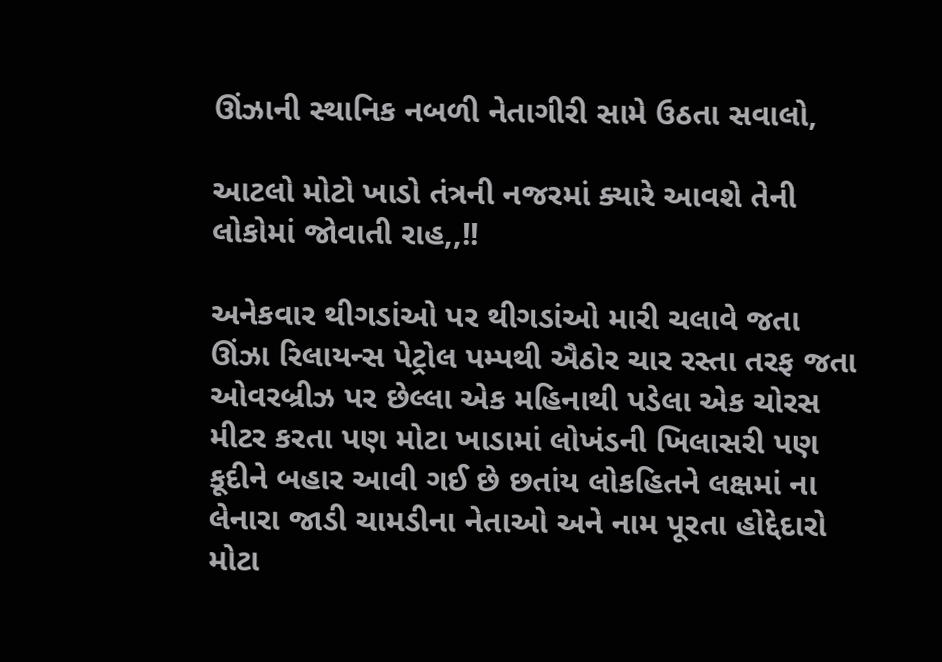ઊંઝાની સ્થાનિક નબળી નેતાગીરી સામે ઉઠતા સવાલો,

આટલો મોટો ખાડો તંત્રની નજરમાં ક્યારે આવશે તેની લોકોમાં જોવાતી રાહ,,!!

અનેકવાર થીગડાંઓ પર થીગડાંઓ મારી ચલાવે જતા ઊંઝા રિલાયન્સ પેટ્રોલ પમ્પથી ઐઠોર ચાર રસ્તા તરફ જતા ઓવરબ્રીઝ પર છેલ્લા એક મહિનાથી પડેલા એક ચોરસ મીટર કરતા પણ મોટા ખાડામાં લોખંડની ખિલાસરી પણ કૂદીને બહાર આવી ગઈ છે છતાંય લોકહિતને લક્ષમાં ના લેનારા જાડી ચામડીના નેતાઓ અને નામ પૂરતા હોદ્દેદારો મોટા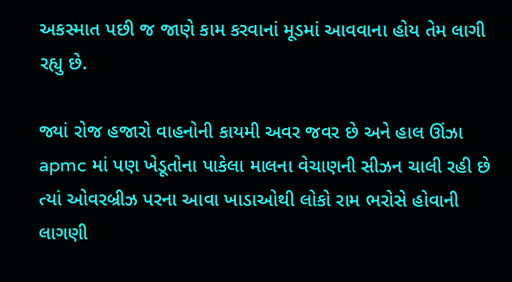અકસ્માત પછી જ જાણે કામ કરવાનાં મૂડમાં આવવાના હોય તેમ લાગી રહ્યુ છે.

જ્યાં રોજ હજારો વાહનોની કાયમી અવર જવર છે અને હાલ ઊંઝા apmc માં પણ ખેડૂતોના પાકેલા માલના વેચાણની સીઝન ચાલી રહી છે ત્યાં ઓવરબ્રીઝ પરના આવા ખાડાઓથી લોકો રામ ભરોસે હોવાની લાગણી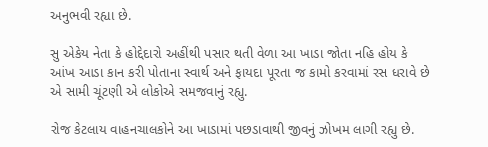અનુભવી રહ્યા છે.

સુ એકેય નેતા કે હોદ્દેદારો અહીંથી પસાર થતી વેળા આ ખાડા જોતા નહિ હોય કે આંખ આડા કાન કરી પોતાના સ્વાર્થ અને ફાયદા પૂરતા જ કામો કરવામાં રસ ધરાવે છે એ સામી ચૂંટણી એ લોકોએ સમજવાનું રહ્યુ.

રોજ કેટલાય વાહનચાલકોને આ ખાડામાં પછડાવાથી જીવનું ઝોખમ લાગી રહ્યુ છે.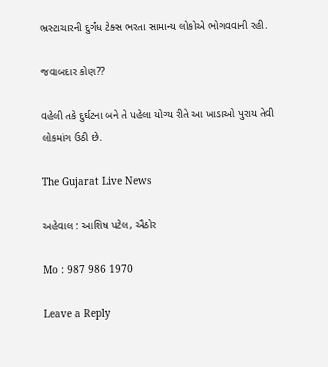ભ્રસ્ટાચારની દુર્ગંધ ટેક્સ ભરતા સામાન્ય લોકોએ ભોગવવાની રહી.

જવાબદાર કોણ??

વહેલી તકે દુર્ઘટના બને તે પહેલા યોગ્ય રીતે આ ખાડાઓ પુરાય તેવી લોકમાંગ ઉઠી છે.

The Gujarat Live News

અહેવાલ : આશિષ પટેલ, ઐઠોર

Mo : 987 986 1970

Leave a Reply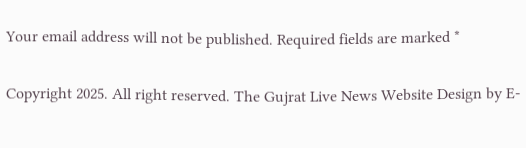Your email address will not be published. Required fields are marked *

Copyright 2025. All right reserved. The Gujrat Live News Website Design by E-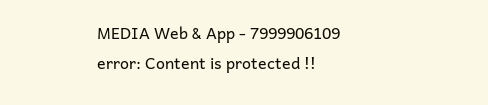MEDIA Web & App - 7999906109
error: Content is protected !!